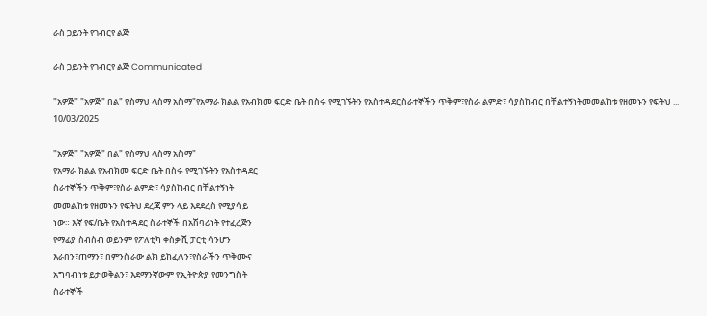ራስ ጋይንት የገብርየ ልጅ

ራስ ጋይንት የገብርየ ልጅ Communicated

"አዎጅ" "አዎጅ" በል" የስማህ ላስማ አስማ"የአማራ ክልል የአብክመ ፍርድ ቤት በስሩ የሚገኙትን የአስተዳደርስራተኞችን ጥቅም፣የስራ ልምድ፣ ሳያስከብር በቸልተኝነትመመልከቱ የዘመኑን የፍትህ ...
10/03/2025

"አዎጅ" "አዎጅ" በል" የስማህ ላስማ አስማ"
የአማራ ክልል የአብክመ ፍርድ ቤት በስሩ የሚገኙትን የአስተዳደር
ስራተኞችን ጥቅም፣የስራ ልምድ፣ ሳያስከብር በቸልተኝነት
መመልከቱ የዘመኑን የፍትህ ደረጃ ምን ላይ እደደረስ የሚያሳይ
ነው። እኛ የፍ/ቤት የአስተዳደር ስራተኞች በአሽባሪነት የተፈረጅን
የማፊያ ስብስብ ወይንም የፖለቲካ ቀስቃሺ ፓርቲ ሳንሆን
እራበን፣ጠማን፣ በምንስራው ልክ ይከፈለን፣የስራችን ጥቅሙና
አግባብነቱ ይታወቅልን፣ እደማንኛውም የኢትዮጵያ የመንግስት
ስራተኞች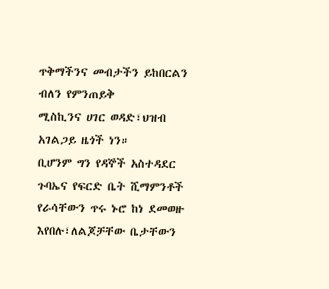ጥቅማችንና መብታችን ይከበርልን ብለን የምንጠይቅ
ሚስኪንና ሀገር ወዳድ፣ህዝብ አገልጋይ ዜጎች ነን።
ቢሆንም ግን የዳኞች አስተዳደር ጉባኤና የፍርድ ቤት ሺማምንቶች
የራሳቸውን ጥሩ ኑሮ ከነ ደመወዙ እየበሉ፣ለልጆቻቸው ቤታቸውን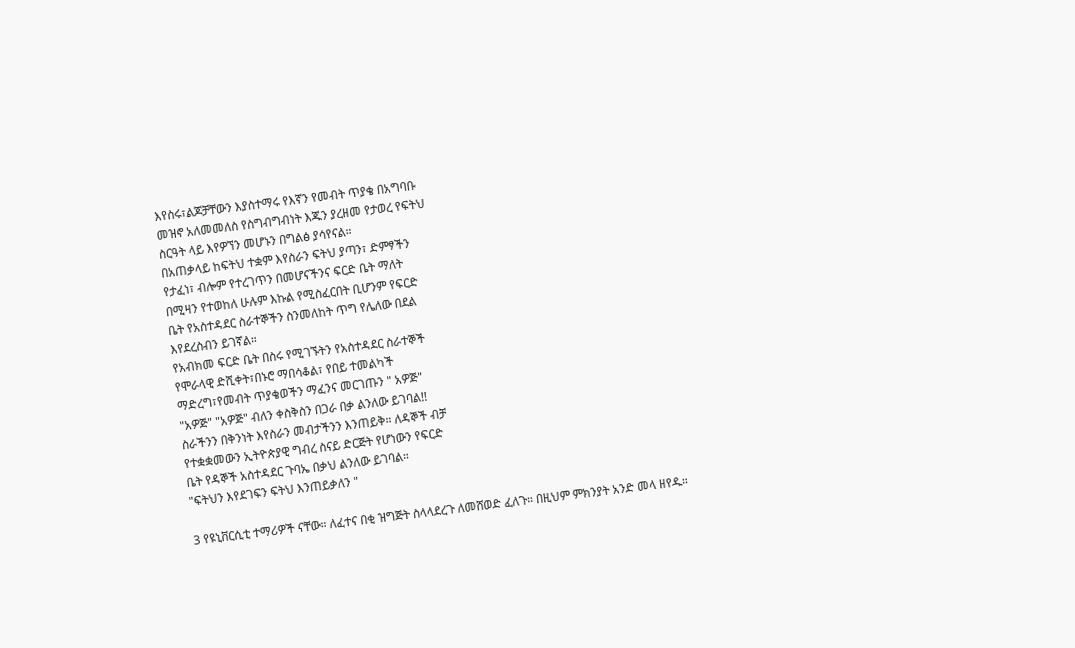እየስሩ፣ልጆቻቸውን እያስተማሩ የእኛን የመብት ጥያቄ በአግባቡ
መዝኖ አለመመለስ የስግብግብነት እጁን ያረዘመ የታወረ የፍትህ
ስርዓት ላይ እየዎኘን መሆኑን በግልፅ ያሳየናል።
በአጠቃላይ ከፍትህ ተቋም እየስራን ፍትህ ያጣን፣ ድምፃችን
የታፈነ፣ ብሎም የተረገጥን በመሆናችንና ፍርድ ቤት ማለት
በሚዛን የተወከለ ሁሉም እኩል የሚስፈርበት ቢሆንም የፍርድ
ቤት የአስተዳደር ስራተኞችን ስንመለከት ጥግ የሌለው በደል
እየደረስብን ይገኛል።
የአብክመ ፍርድ ቤት በስሩ የሚገኙትን የአስተዳደር ስራተኞች
የሞራላዊ ድሺቀት፣በኑሮ ማበሳቆል፣ የበይ ተመልካች
ማድረግ፣የመብት ጥያቄወችን ማፈንና መርገጡን " አዎጅ"
"አዎጅ" "አዎጅ" ብለን ቀስቅስን በጋራ በቃ ልንለው ይገባል!!
ስራችንን በቅንነት እየስራን መብታችንን እንጠይቅ። ለዳኞች ብቻ
የተቋቋመውን ኢትዮጵያዊ ግብረ ስናይ ድርጅት የሆነውን የፍርድ
ቤት የዳኞች አስተዳደር ጉባኤ በቃህ ልንለው ይገባል።
"ፍትህን እየደገፍን ፍትህ እንጠይቃለን "

3 የዩኒቨርሲቲ ተማሪዎች ናቸው። ለፈተና በቂ ዝግጅት ስላላደረጉ ለመሸወድ ፈለጉ። በዚህም ምክንያት አንድ መላ ዘየዱ።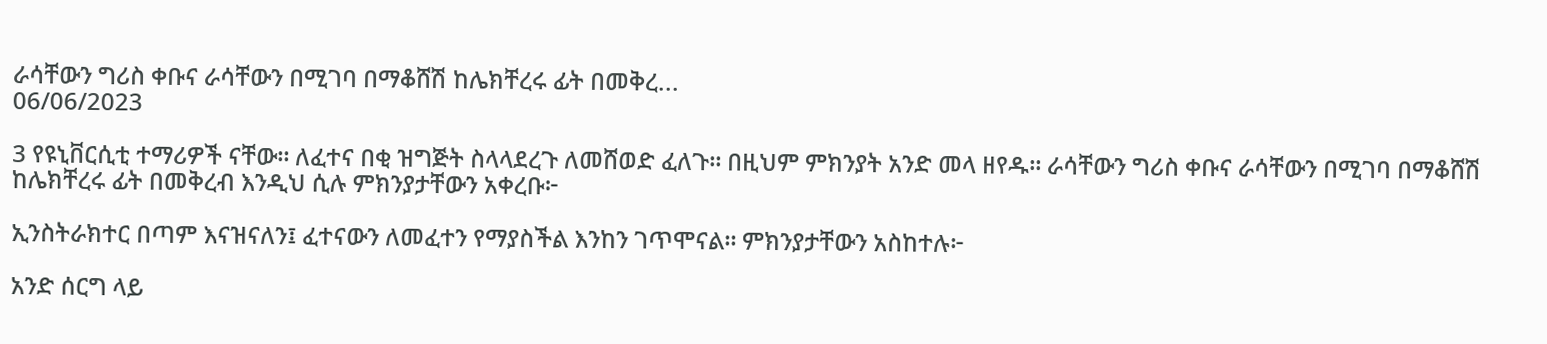ራሳቸውን ግሪስ ቀቡና ራሳቸውን በሚገባ በማቆሸሽ ከሌክቸረሩ ፊት በመቅረ...
06/06/2023

3 የዩኒቨርሲቲ ተማሪዎች ናቸው። ለፈተና በቂ ዝግጅት ስላላደረጉ ለመሸወድ ፈለጉ። በዚህም ምክንያት አንድ መላ ዘየዱ። ራሳቸውን ግሪስ ቀቡና ራሳቸውን በሚገባ በማቆሸሽ ከሌክቸረሩ ፊት በመቅረብ እንዲህ ሲሉ ምክንያታቸውን አቀረቡ፦

ኢንስትራክተር በጣም እናዝናለን፤ ፈተናውን ለመፈተን የማያስችል እንከን ገጥሞናል። ምክንያታቸውን አስከተሉ፦

አንድ ሰርግ ላይ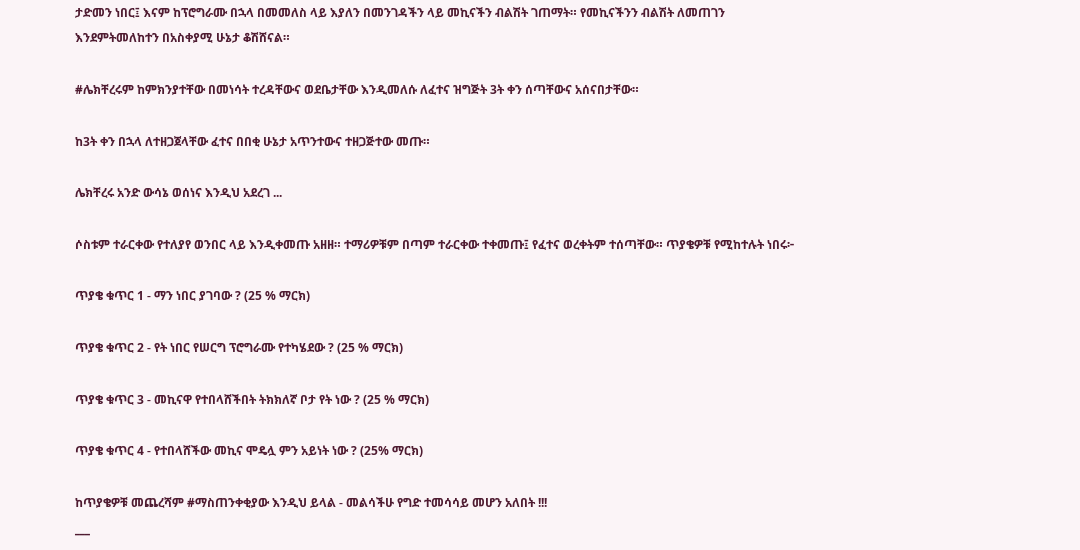ታድመን ነበር፤ እናም ከፕሮግራሙ በኋላ በመመለስ ላይ እያለን በመንገዳችን ላይ መኪናችን ብልሽት ገጠማት። የመኪናችንን ብልሽት ለመጠገን እንደምትመለከተን በአስቀያሚ ሁኔታ ቆሽሸናል።

#ሌክቸረሩም ከምክንያተቸው በመነሳት ተረዳቸውና ወደቤታቸው እንዲመለሱ ለፈተና ዝግጅት 3ት ቀን ሰጣቸውና አሰናበታቸው።

ከ3ት ቀን በኋላ ለተዘጋጀላቸው ፈተና በበቂ ሁኔታ አጥንተውና ተዘጋጅተው መጡ።

ሌክቸረሩ አንድ ውሳኔ ወሰነና እንዲህ አደረገ ...

ሶስቱም ተራርቀው የተለያየ ወንበር ላይ እንዲቀመጡ አዘዘ። ተማሪዎቹም በጣም ተራርቀው ተቀመጡ፤ የፈተና ወረቀትም ተሰጣቸው። ጥያቄዎቹ የሚከተሉት ነበሩ፦

ጥያቄ ቁጥር 1 - ማን ነበር ያገባው ? (25 % ማርክ)

ጥያቄ ቁጥር 2 - የት ነበር የሠርግ ፕሮግራሙ የተካሄደው ? (25 % ማርክ)

ጥያቄ ቁጥር 3 - መኪናዋ የተበላሸችበት ትክክለኛ ቦታ የት ነው ? (25 % ማርክ)

ጥያቄ ቁጥር 4 - የተበላሸችው መኪና ሞዴሏ ምን አይነት ነው ? (25% ማርክ)

ከጥያቄዎቹ መጨረሻም #ማስጠንቀቂያው እንዲህ ይላል - መልሳችሁ የግድ ተመሳሳይ መሆን አለበት !!!
___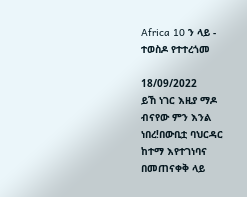Africa 10 ን ላይ - ተወስዶ የተተረጎመ

18/09/2022
ይኸ ነገር እዚያ ማዶ ብናየው ምን እንል ነበረ!በውቢቷ ባህርዳር ከተማ እየተገነባና በመጠናቀቅ ላይ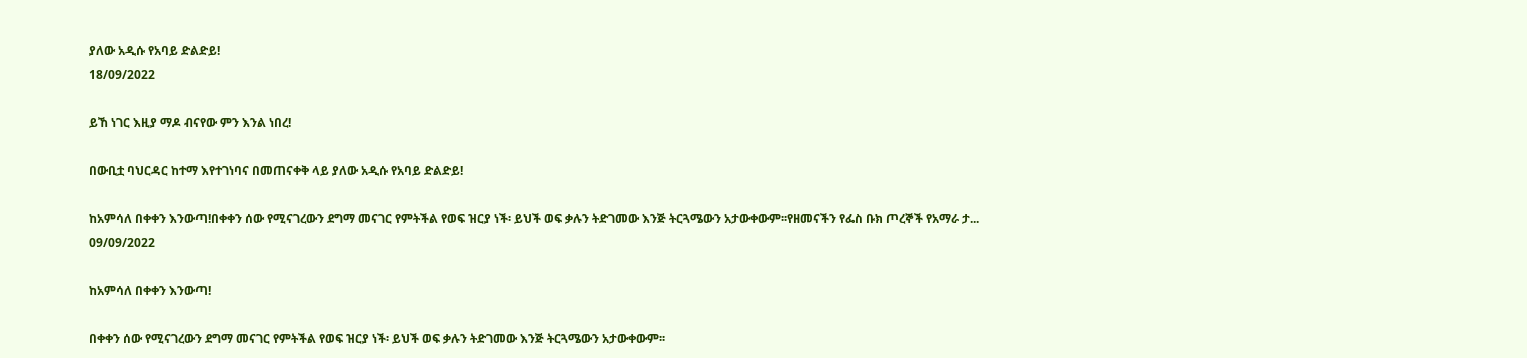ያለው አዲሱ የአባይ ድልድይ!
18/09/2022

ይኸ ነገር እዚያ ማዶ ብናየው ምን እንል ነበረ!

በውቢቷ ባህርዳር ከተማ እየተገነባና በመጠናቀቅ ላይ ያለው አዲሱ የአባይ ድልድይ!

ከአምሳለ በቀቀን እንውጣ!በቀቀን ሰው የሚናገረውን ደግማ መናገር የምትችል የወፍ ዝርያ ነች፡ ይህች ወፍ ቃሉን ትድገመው እንጅ ትርጓሜውን አታውቀውም፡፡የዘመናችን የፌስ ቡክ ጦረኞች የአማራ ታ...
09/09/2022

ከአምሳለ በቀቀን እንውጣ!

በቀቀን ሰው የሚናገረውን ደግማ መናገር የምትችል የወፍ ዝርያ ነች፡ ይህች ወፍ ቃሉን ትድገመው እንጅ ትርጓሜውን አታውቀውም፡፡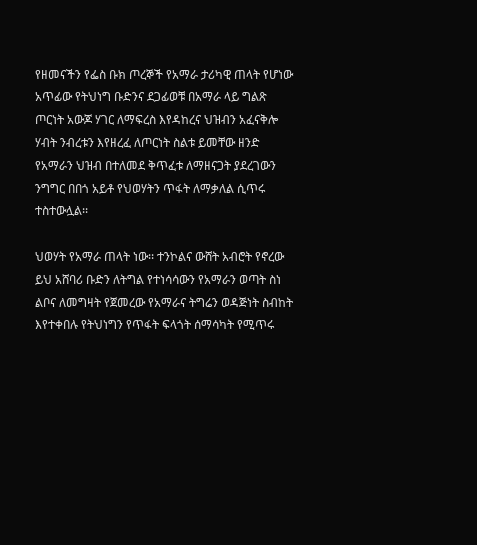የዘመናችን የፌስ ቡክ ጦረኞች የአማራ ታሪካዊ ጠላት የሆነው አጥፊው የትህነግ ቡድንና ደጋፊወቹ በአማራ ላይ ግልጽ ጦርነት አውጆ ሃገር ለማፍረስ እየዳከረና ህዝብን አፈናቅሎ ሃብት ንብረቱን እየዘረፈ ለጦርነት ስልቱ ይመቸው ዘንድ የአማራን ህዝብ በተለመደ ቅጥፈቱ ለማዘናጋት ያደረገውን ንግግር በበጎ አይቶ የህወሃትን ጥፋት ለማቃለል ሲጥሩ ተስተውሏል፡፡

ህወሃት የአማራ ጠላት ነው፡፡ ተንኮልና ውሸት አብሮት የኖረው ይህ አሸባሪ ቡድን ለትግል የተነሳሳውን የአማራን ወጣት ስነ ልቦና ለመግዛት የጀመረው የአማራና ትግሬን ወዳጅነት ስብከት እየተቀበሉ የትህነግን የጥፋት ፍላጎት ሰማሳካት የሚጥሩ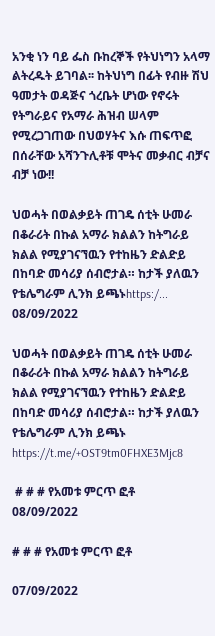አንቂ ነን ባይ ፌስ ቡከረኞች የትህነግን አላማ ልትረዱት ይገባል፡፡ ከትህነግ በፊት የብዙ ሽህ ዓመታት ወዳጅና ጎረቤት ሆነው የኖሩት የትግራይና የአማራ ሕዝብ ሠላም የሚረጋገጠው በህወሃትና እሱ ጠፍጥፎ በሰራቸው አሻንጉሊቶቹ ሞትና መቃብር ብቻና ብቻ ነው!!

ህወሓት በወልቃይት ጠገዴ ሰቲት ሁመራ በቆራሪት በኩል አማራ ክልልን ከትግራይ ክልል የሚያገናኘዉን የተከዜን ድልድይ በከባድ መሳሪያ ሰብሮታል። ከታች ያለዉን የቴሌግራም ሊንክ ይጫኑhttps:/...
08/09/2022

ህወሓት በወልቃይት ጠገዴ ሰቲት ሁመራ በቆራሪት በኩል አማራ ክልልን ከትግራይ ክልል የሚያገናኘዉን የተከዜን ድልድይ በከባድ መሳሪያ ሰብሮታል። ከታች ያለዉን የቴሌግራም ሊንክ ይጫኑ
https://t.me/+OST9tm0FHXE3Mjc8

 # # # የአመቱ ምርጥ ፎቶ
08/09/2022

# # # የአመቱ ምርጥ ፎቶ

07/09/2022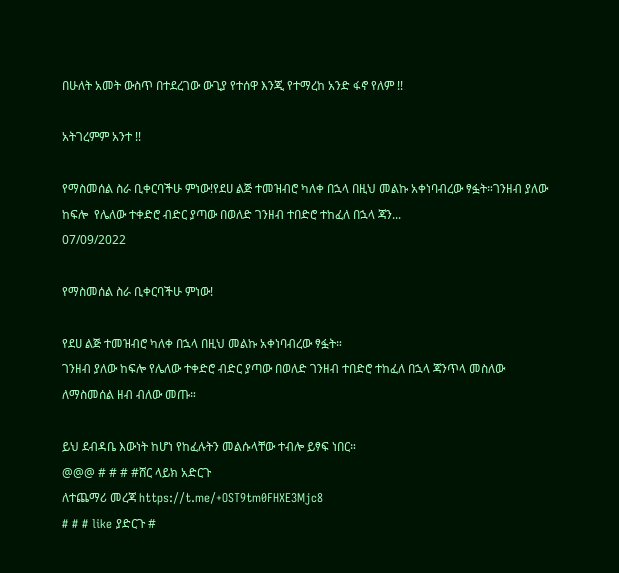በሁለት አመት ውስጥ በተደረገው ውጊያ የተሰዋ እንጂ የተማረከ አንድ ፋኖ የለም !!

አትገረምም አንተ !!

የማስመሰል ስራ ቢቀርባችሁ ምነው!የደሀ ልጅ ተመዝብሮ ካለቀ በኋላ በዚህ መልኩ አቀነባብረው ፃፏት።ገንዘብ ያለው ከፍሎ  የሌለው ተቀድሮ ብድር ያጣው በወለድ ገንዘብ ተበድሮ ተከፈለ በኋላ ጃን...
07/09/2022

የማስመሰል ስራ ቢቀርባችሁ ምነው!

የደሀ ልጅ ተመዝብሮ ካለቀ በኋላ በዚህ መልኩ አቀነባብረው ፃፏት።
ገንዘብ ያለው ከፍሎ የሌለው ተቀድሮ ብድር ያጣው በወለድ ገንዘብ ተበድሮ ተከፈለ በኋላ ጃንጥላ መስለው ለማስመሰል ዘብ ብለው መጡ።

ይህ ደብዳቤ እውነት ከሆነ የከፈሉትን መልሱላቸው ተብሎ ይፃፍ ነበር።
@@@ # # # #ሸር ላይክ አድርጉ
ለተጨማሪ መረጃ https://t.me/+OST9tm0FHXE3Mjc8
# # # like ያድርጉ #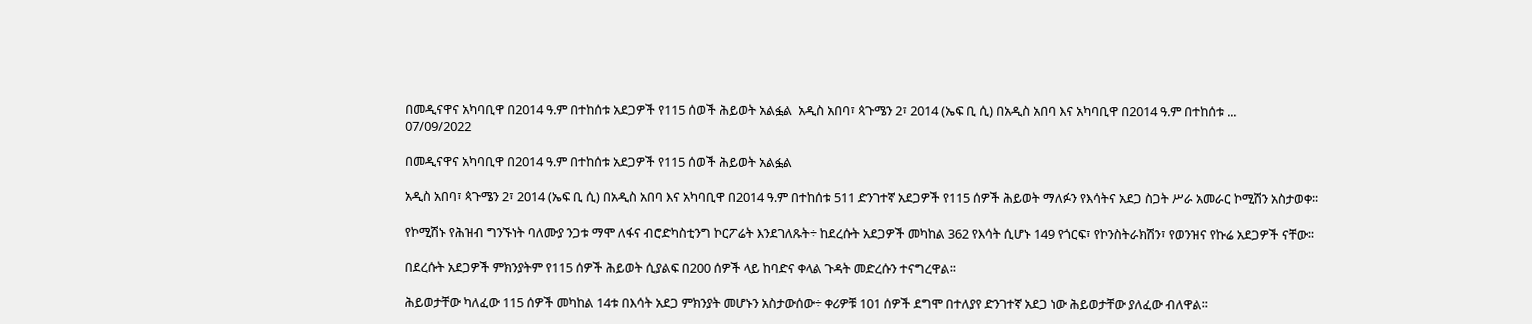በመዲናዋና አካባቢዋ በ2014 ዓ.ም በተከሰቱ አደጋዎች የ115 ሰወች ሕይወት አልፏል  አዲስ አበባ፣ ጳጉሜን 2፣ 2014 (ኤፍ ቢ ሲ) በአዲስ አበባ እና አካባቢዋ በ2014 ዓ.ም በተከሰቱ ...
07/09/2022

በመዲናዋና አካባቢዋ በ2014 ዓ.ም በተከሰቱ አደጋዎች የ115 ሰወች ሕይወት አልፏል

አዲስ አበባ፣ ጳጉሜን 2፣ 2014 (ኤፍ ቢ ሲ) በአዲስ አበባ እና አካባቢዋ በ2014 ዓ.ም በተከሰቱ 511 ድንገተኛ አደጋዎች የ115 ሰዎች ሕይወት ማለፉን የእሳትና አደጋ ስጋት ሥራ አመራር ኮሚሽን አስታወቀ፡፡

የኮሚሽኑ የሕዝብ ግንኙነት ባለሙያ ንጋቱ ማሞ ለፋና ብሮድካስቲንግ ኮርፖሬት እንደገለጹት÷ ከደረሱት አደጋዎች መካከል 362 የእሳት ሲሆኑ 149 የጎርፍ፣ የኮንስትራክሽን፣ የወንዝና የኩሬ አደጋዎች ናቸው፡፡

በደረሱት አደጋዎች ምክንያትም የ115 ሰዎች ሕይወት ሲያልፍ በ200 ሰዎች ላይ ከባድና ቀላል ጉዳት መድረሱን ተናግረዋል፡፡

ሕይወታቸው ካለፈው 115 ሰዎች መካከል 14ቱ በእሳት አደጋ ምክንያት መሆኑን አስታውሰው÷ ቀሪዎቹ 101 ሰዎች ደግሞ በተለያየ ድንገተኛ አደጋ ነው ሕይወታቸው ያለፈው ብለዋል፡፡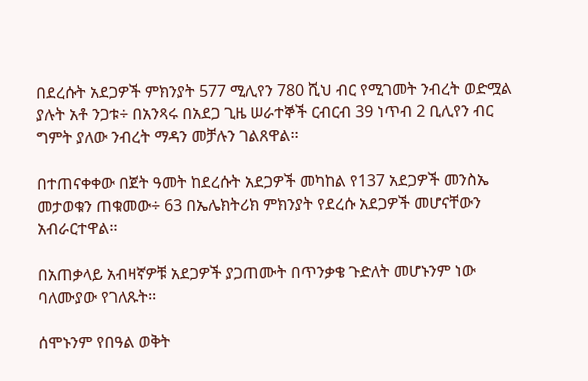በደረሱት አደጋዎች ምክንያት 577 ሚሊየን 780 ሺህ ብር የሚገመት ንብረት ወድሟል ያሉት አቶ ንጋቱ÷ በአንጻሩ በአደጋ ጊዜ ሠራተኞች ርብርብ 39 ነጥብ 2 ቢሊየን ብር ግምት ያለው ንብረት ማዳን መቻሉን ገልጸዋል፡፡

በተጠናቀቀው በጀት ዓመት ከደረሱት አደጋዎች መካከል የ137 አደጋዎች መንስኤ መታወቁን ጠቁመው÷ 63 በኤሌክትሪክ ምክንያት የደረሱ አደጋዎች መሆናቸውን አብራርተዋል፡፡

በአጠቃላይ አብዛኛዎቹ አደጋዎች ያጋጠሙት በጥንቃቄ ጉድለት መሆኑንም ነው ባለሙያው የገለጹት፡፡

ሰሞኑንም የበዓል ወቅት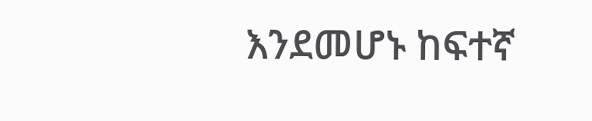እንደመሆኑ ከፍተኛ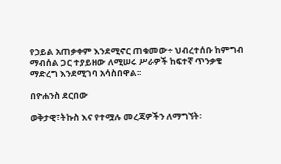የኃይል አጠቃቀም እንደሚኖር ጠቁመው÷ ህብረተሰቡ ከምግብ ማብሰል ጋር ተያይዘው ለሚሠሩ ሥራዎች ከፍተኛ ጥንቃቄ ማድረግ እንደሚገባ አሳስበዋል፡፡

በዮሐንስ ደርበው

ወቅታዊ፣ትኩስ እና የተሟሉ መረጃዎችን ለማግኘት፡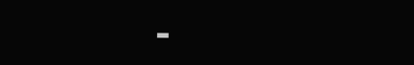-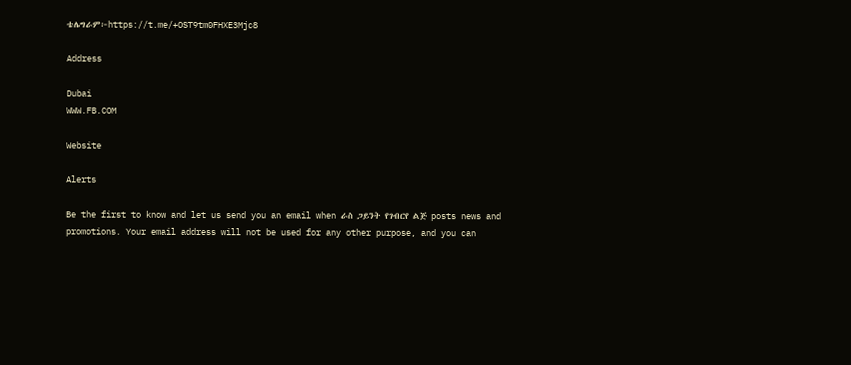ቴሌግራም፦https://t.me/+OST9tm0FHXE3Mjc8

Address

Dubai
WWW.FB.COM

Website

Alerts

Be the first to know and let us send you an email when ራስ ጋይንት የገብርየ ልጅ posts news and promotions. Your email address will not be used for any other purpose, and you can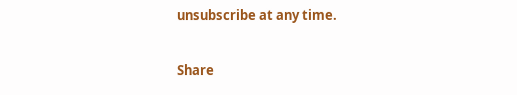unsubscribe at any time.

Share